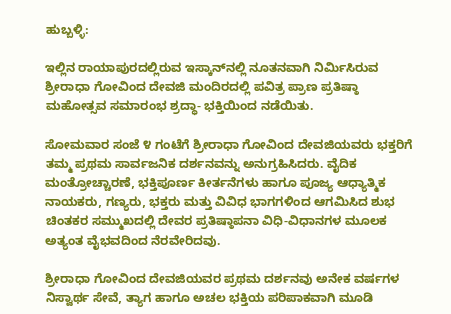ಹುಬ್ಬಳ್ಳಿ:

ಇಲ್ಲಿನ ರಾಯಾಪುರದಲ್ಲಿರುವ ಇಸ್ಕಾನ್‌ನಲ್ಲಿ ನೂತನವಾಗಿ ನಿರ್ಮಿಸಿರುವ ಶ್ರೀರಾಧಾ ಗೋವಿಂದ ದೇವಜಿ ಮಂದಿರದಲ್ಲಿ ಪವಿತ್ರ ಪ್ರಾಣ ಪ್ರತಿಷ್ಠಾ ಮಹೋತ್ಸವ ಸಮಾರಂಭ ಶ್ರದ್ಧಾ- ಭಕ್ತಿಯಿಂದ ನಡೆಯಿತು.

ಸೋಮವಾರ ಸಂಜೆ ೪ ಗಂಟೆಗೆ ಶ್ರೀರಾಧಾ ಗೋವಿಂದ ದೇವಜಿಯವರು ಭಕ್ತರಿಗೆ ತಮ್ಮ ಪ್ರಥಮ ಸಾರ್ವಜನಿಕ ದರ್ಶನವನ್ನು ಅನುಗ್ರಹಿಸಿದರು. ವೈದಿಕ ಮಂತ್ರೋಚ್ಚಾರಣೆ, ಭಕ್ತಿಪೂರ್ಣ ಕೀರ್ತನೆಗಳು ಹಾಗೂ ಪೂಜ್ಯ ಆಧ್ಯಾತ್ಮಿಕ ನಾಯಕರು, ಗಣ್ಯರು, ಭಕ್ತರು ಮತ್ತು ವಿವಿಧ ಭಾಗಗಳಿಂದ ಆಗಮಿಸಿದ ಶುಭ ಚಿಂತಕರ ಸಮ್ಮುಖದಲ್ಲಿ ದೇವರ ಪ್ರತಿಷ್ಠಾಪನಾ ವಿಧಿ-ವಿಧಾನಗಳ ಮೂಲಕ ಅತ್ಯಂತ ವೈಭವದಿಂದ ನೆರವೇರಿದವು.

ಶ್ರೀರಾಧಾ ಗೋವಿಂದ ದೇವಜಿಯವರ ಪ್ರಥಮ ದರ್ಶನವು ಅನೇಕ ವರ್ಷಗಳ ನಿಸ್ವಾರ್ಥ ಸೇವೆ, ತ್ಯಾಗ ಹಾಗೂ ಅಚಲ ಭಕ್ತಿಯ ಪರಿಪಾಕವಾಗಿ ಮೂಡಿ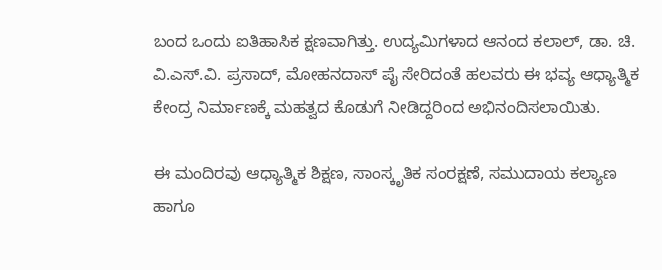ಬಂದ ಒಂದು ಐತಿಹಾಸಿಕ ಕ್ಷಣವಾಗಿತ್ತು. ಉದ್ಯಮಿಗಳಾದ ಆನಂದ ಕಲಾಲ್, ಡಾ. ಚಿ. ವಿ.ಎಸ್.ವಿ. ಪ್ರಸಾದ್, ಮೋಹನದಾಸ್ ಪೈ ಸೇರಿದಂತೆ ಹಲವರು ಈ ಭವ್ಯ ಆಧ್ಯಾತ್ಮಿಕ ಕೇಂದ್ರ ನಿರ್ಮಾಣಕ್ಕೆ ಮಹತ್ವದ ಕೊಡುಗೆ ನೀಡಿದ್ದರಿಂದ ಅಭಿನಂದಿಸಲಾಯಿತು.

ಈ ಮಂದಿರವು ಆಧ್ಯಾತ್ಮಿಕ ಶಿಕ್ಷಣ, ಸಾಂಸ್ಕೃತಿಕ ಸಂರಕ್ಷಣೆ, ಸಮುದಾಯ ಕಲ್ಯಾಣ ಹಾಗೂ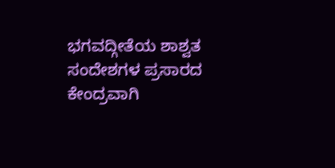ಭಗವದ್ಗೀತೆಯ ಶಾಶ್ವತ ಸಂದೇಶಗಳ ಪ್ರಸಾರದ ಕೇಂದ್ರವಾಗಿ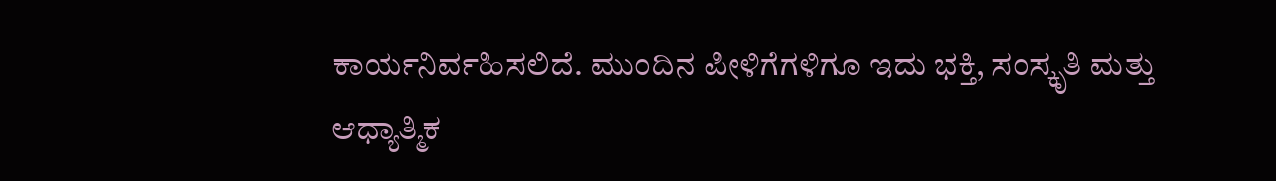ಕಾರ್ಯನಿರ್ವಹಿಸಲಿದೆ. ಮುಂದಿನ ಪೀಳಿಗೆಗಳಿಗೂ ಇದು ಭಕ್ತಿ, ಸಂಸ್ಕೃತಿ ಮತ್ತು ಆಧ್ಯಾತ್ಮಿಕ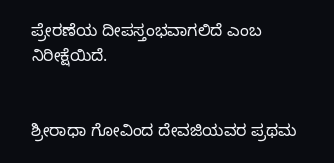ಪ್ರೇರಣೆಯ ದೀಪಸ್ತಂಭವಾಗಲಿದೆ ಎಂಬ ನಿರೀಕ್ಷೆಯಿದೆ.


ಶ್ರೀರಾಧಾ ಗೋವಿಂದ ದೇವಜಿಯವರ ಪ್ರಥಮ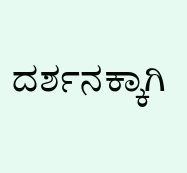ದರ್ಶನಕ್ಕಾಗಿ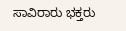ಸಾವಿರಾರು ಭಕ್ತರು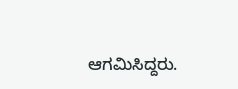ಆಗಮಿಸಿದ್ದರು.